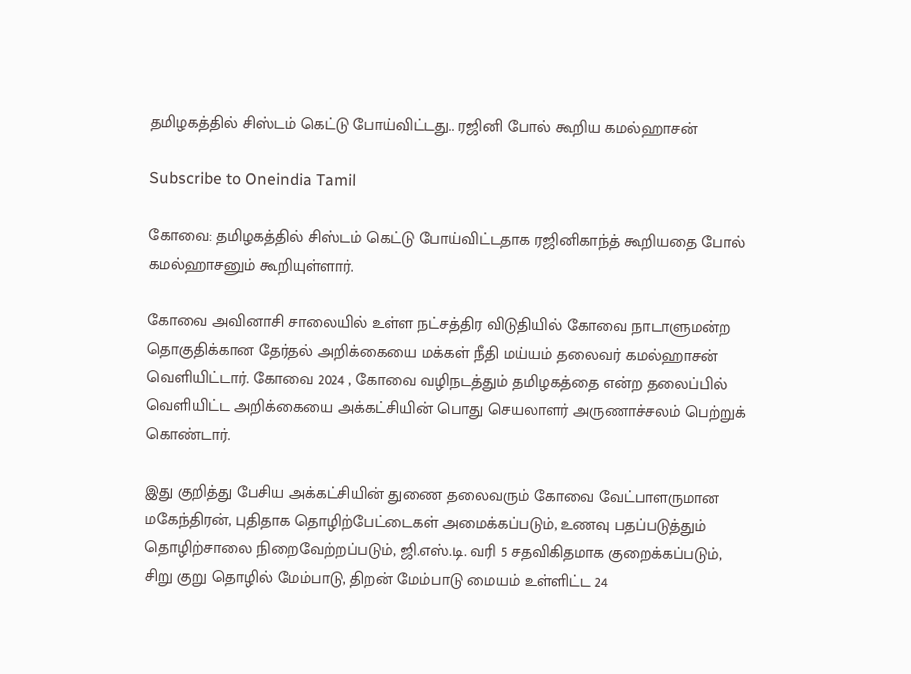தமிழகத்தில் சிஸ்டம் கெட்டு போய்விட்டது.. ரஜினி போல் கூறிய கமல்ஹாசன்

Subscribe to Oneindia Tamil

கோவை: தமிழகத்தில் சிஸ்டம் கெட்டு போய்விட்டதாக ரஜினிகாந்த் கூறியதை போல் கமல்ஹாசனும் கூறியுள்ளார்.

கோவை அவினாசி சாலையில் உள்ள நட்சத்திர விடுதியில் கோவை நாடாளுமன்ற தொகுதிக்கான தேர்தல் அறிக்கையை மக்கள் நீதி மய்யம் தலைவர் கமல்ஹாசன் வெளியிட்டார். கோவை 2024 , கோவை வழிநடத்தும் தமிழகத்தை என்ற தலைப்பில் வெளியிட்ட அறிக்கையை அக்கட்சியின் பொது செயலாளர் அருணாச்சலம் பெற்றுக் கொண்டார்.

இது குறித்து பேசிய அக்கட்சியின் துணை தலைவரும் கோவை வேட்பாளருமான மகேந்திரன், புதிதாக தொழிற்பேட்டைகள் அமைக்கப்படும், உணவு பதப்படுத்தும் தொழிற்சாலை நிறைவேற்றப்படும், ஜி.எஸ்.டி. வரி 5 சதவிகிதமாக குறைக்கப்படும், சிறு குறு தொழில் மேம்பாடு, திறன் மேம்பாடு மையம் உள்ளிட்ட 24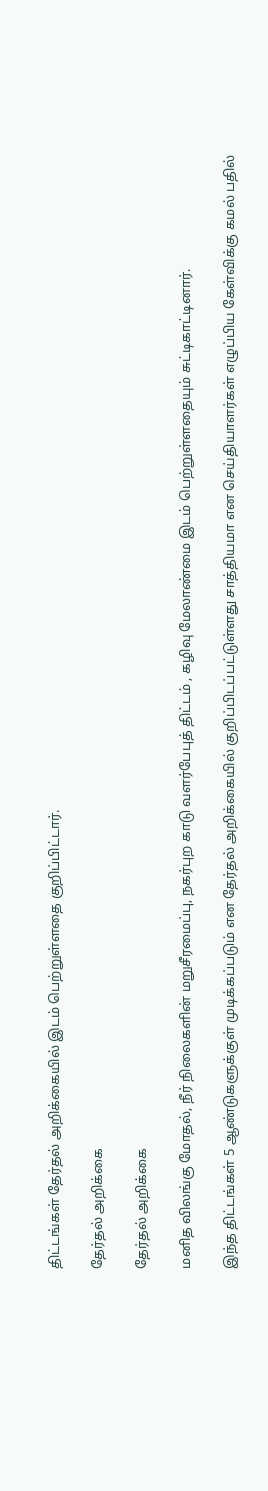திட்டங்கள் தேர்தல் அறிக்கையில் இடம் பெற்றுள்ளதை குறிப்பிட்டார்.

தேர்தல் அறிக்கை

தேர்தல் அறிக்கை

மனித விலங்கு மோதல், நீர் நிலைகளின் மறுசீரமைப்பு, நகர்புற காடு வளர்பேபுத் திட்டம் , கழிவு மேலாண்மை இடம் பெற்றுள்ளதையும் சுட்டிகாட்டினார்.

இந்த திட்டங்கள் 5 ஆண்டுகளுக்குள் முடிக்கப்படும் என தேர்தல் அறிக்கையில் குறிப்பிடப்பட்டுள்ளது சாத்தியமா என செய்தியாளர்கள் எழுப்பிய கேள்விக்கு கமல் பதில்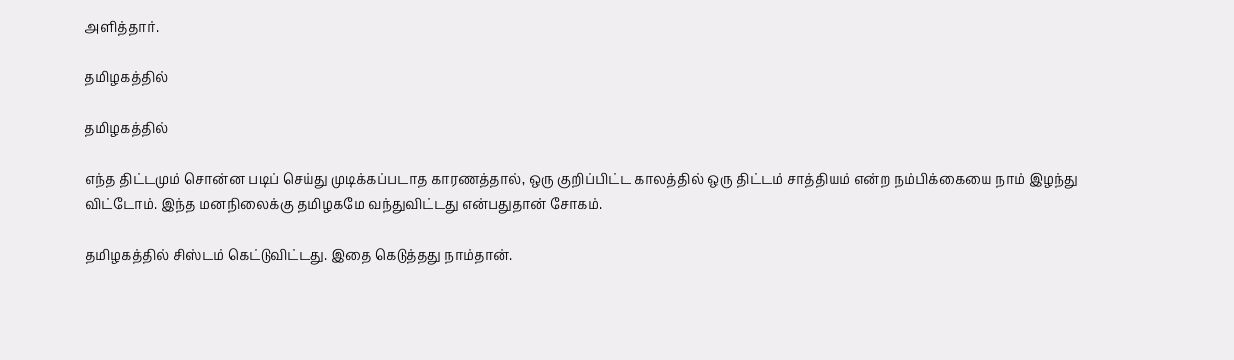அளித்தார்.

தமிழகத்தில்

தமிழகத்தில்

எந்த திட்டமும் சொன்ன படிப் செய்து முடிக்கப்படாத காரணத்தால், ஒரு குறிப்பிட்ட காலத்தில் ஒரு திட்டம் சாத்தியம் என்ற நம்பிக்கையை நாம் இழந்து விட்டோம். இந்த மனநிலைக்கு தமிழகமே வந்துவிட்டது என்பதுதான் சோகம்.

தமிழகத்தில் சிஸ்டம் கெட்டுவிட்டது. இதை கெடுத்தது நாம்தான்.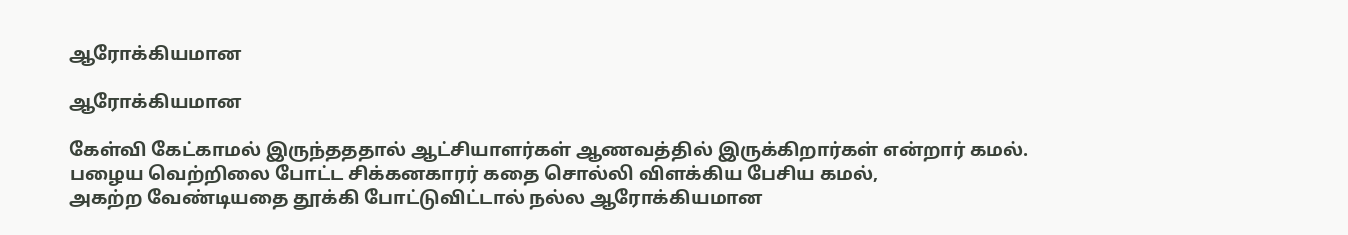ஆரோக்கியமான

ஆரோக்கியமான

கேள்வி கேட்காமல் இருந்தததால் ஆட்சியாளர்கள் ஆணவத்தில் இருக்கிறார்கள் என்றார் கமல்.
பழைய வெற்றிலை போட்ட சிக்கனகாரர் கதை சொல்லி விளக்கிய பேசிய கமல்,
அகற்ற வேண்டியதை தூக்கி போட்டுவிட்டால் நல்ல ஆரோக்கியமான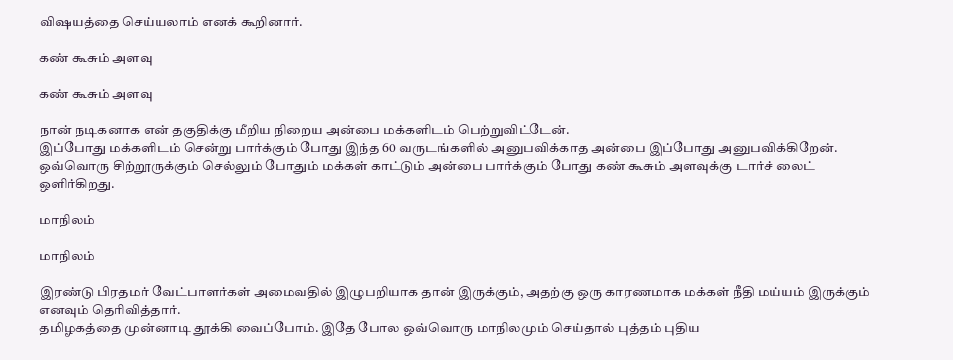விஷயத்தை செய்யலாம் எனக் கூறினார்.

கண் கூசும் அளவு

கண் கூசும் அளவு

நான் நடிகனாக என் தகுதிக்கு மீறிய நிறைய அன்பை மக்களிடம் பெற்றுவிட்டேன்.
இப்போது மக்களிடம் சென்று பார்க்கும் போது இந்த 60 வருடங்களில் அனுபவிக்காத அன்பை இப்போது அனுபவிக்கிறேன். ஒவ்வொரு சிற்றூருக்கும் செல்லும் போதும் மக்கள் காட்டும் அன்பை பார்க்கும் போது கண் கூசும் அளவுக்கு டார்ச் லைட் ஒளிர்கிறது.

மாநிலம்

மாநிலம்

இரண்டு பிரதமர் வேட்பாளர்கள் அமைவதில் இழுபறியாக தான் இருக்கும், அதற்கு ஒரு காரணமாக மக்கள் நீதி மய்யம் இருக்கும் எனவும் தெரிவித்தார்.
தமிழகத்தை முன்னாடி தூக்கி வைப்போம். இதே போல ஒவ்வொரு மாநிலமும் செய்தால் புத்தம் புதிய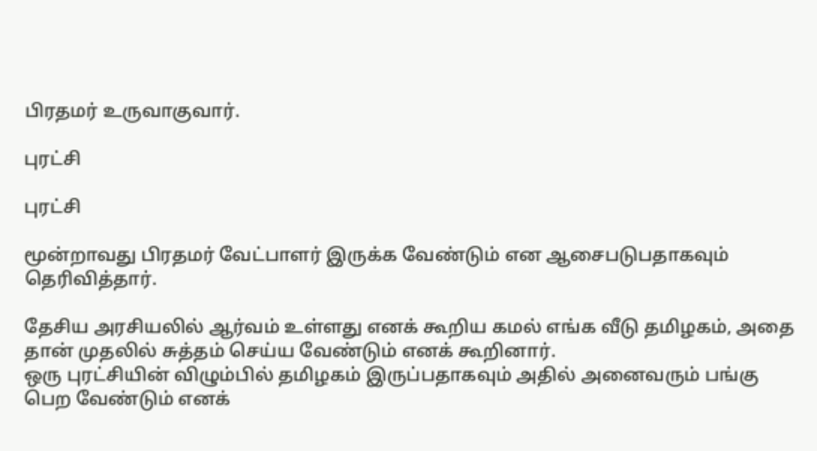பிரதமர் உருவாகுவார்.

புரட்சி

புரட்சி

மூன்றாவது பிரதமர் வேட்பாளர் இருக்க வேண்டும் என ஆசைபடுபதாகவும் தெரிவித்தார்.

தேசிய அரசியலில் ஆர்வம் உள்ளது எனக் கூறிய கமல் எங்க வீடு தமிழகம், அதை தான் முதலில் சுத்தம் செய்ய வேண்டும் எனக் கூறினார்.
ஒரு புரட்சியின் விழும்பில் தமிழகம் இருப்பதாகவும் அதில் அனைவரும் பங்கு பெற வேண்டும் எனக்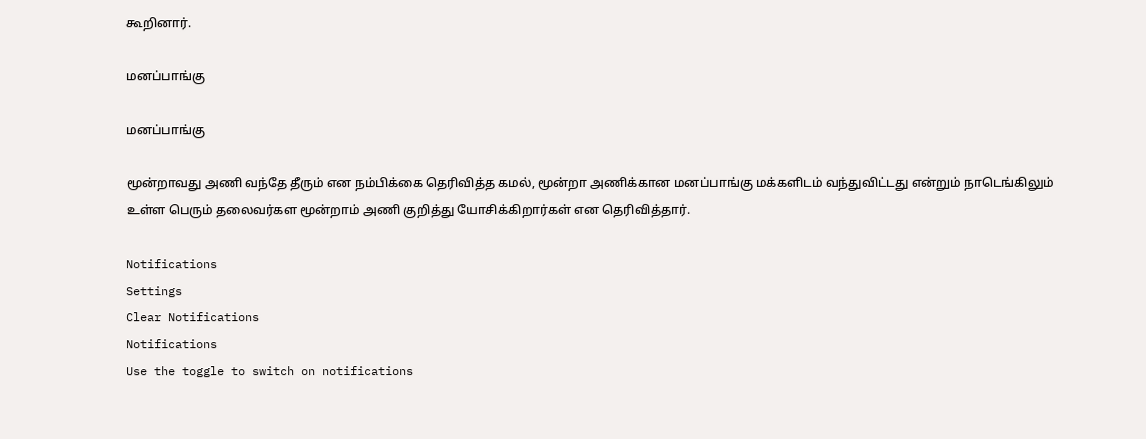கூறினார்.

மனப்பாங்கு

மனப்பாங்கு

மூன்றாவது அணி வந்தே தீரும் என நம்பிக்கை தெரிவித்த கமல், மூன்றா அணிக்கான மனப்பாங்கு மக்களிடம் வந்துவிட்டது என்றும் நாடெங்கிலும் உள்ள பெரும் தலைவர்கள மூன்றாம் அணி குறித்து யோசிக்கிறார்கள் என தெரிவித்தார்.

Notifications
Settings
Clear Notifications
Notifications
Use the toggle to switch on notifications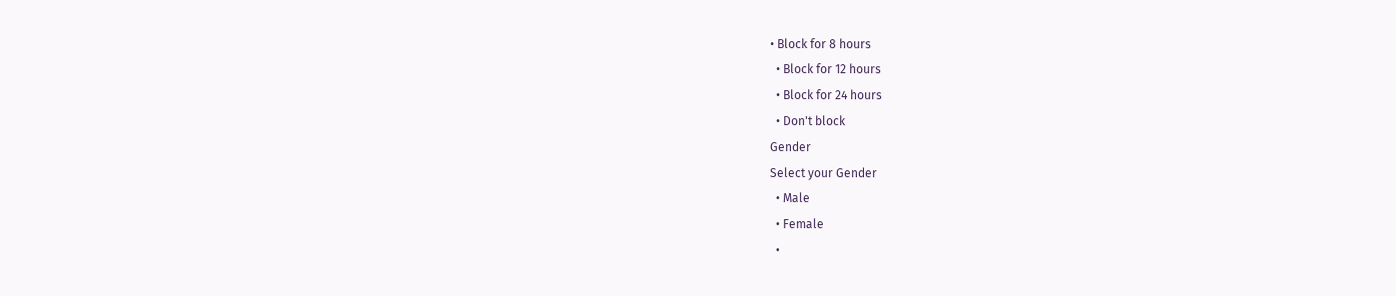• Block for 8 hours
  • Block for 12 hours
  • Block for 24 hours
  • Don't block
Gender
Select your Gender
  • Male
  • Female
  •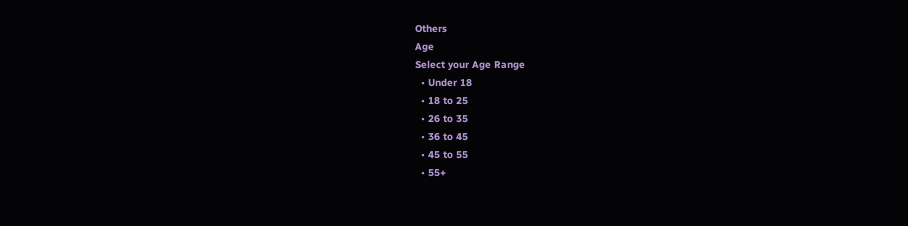Others
Age
Select your Age Range
  • Under 18
  • 18 to 25
  • 26 to 35
  • 36 to 45
  • 45 to 55
  • 55+